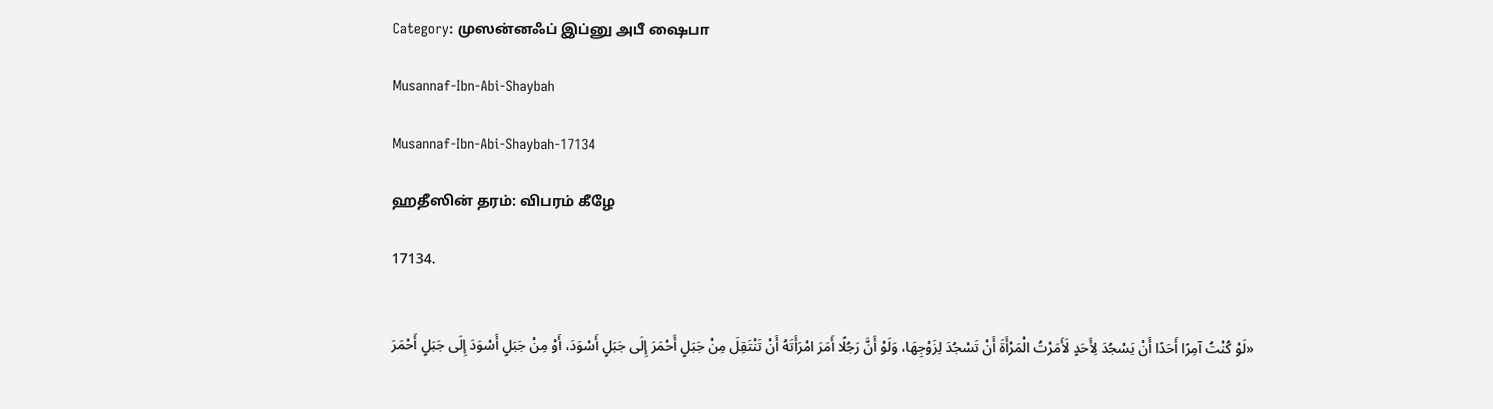Category: முஸன்னஃப் இப்னு அபீ ஷைபா

Musannaf-Ibn-Abi-Shaybah

Musannaf-Ibn-Abi-Shaybah-17134

ஹதீஸின் தரம்: விபரம் கீழே

17134.


«لَوْ كُنْتُ آمِرًا أَحَدًا أَنْ يَسْجُدَ لِأَحَدٍ لَأَمَرْتُ الْمَرْأَةَ أَنْ تَسْجُدَ لِزَوْجِهَا، وَلَوْ أَنَّ رَجُلًا أَمَرَ امْرَأَتَهُ أَنْ تَنْتَقِلَ مِنْ جَبَلٍ أَحْمَرَ إِلَى جَبَلٍ أَسْوَدَ، أَوْ مِنْ جَبَلٍ أَسْوَدَ إِلَى جَبَلٍ أَحْمَرَ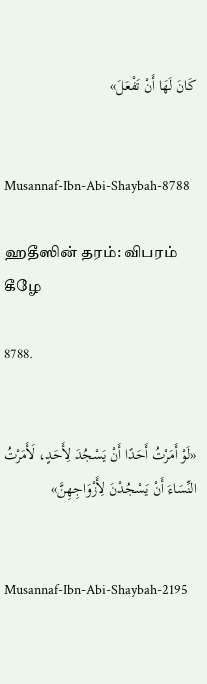كَانَ لَهَا أَنْ تَفْعَلَ»


Musannaf-Ibn-Abi-Shaybah-8788

ஹதீஸின் தரம்: விபரம் கீழே

8788.


«لَوْ أَمَرْتُ أَحَدًا أَنْ يَسْجُدَ لِأَحَدٍ، لَأَمَرْتُ النِّسَاءَ أَنْ يَسْجُدْنَ لِأَزْوَاجِهِنَّ»


Musannaf-Ibn-Abi-Shaybah-2195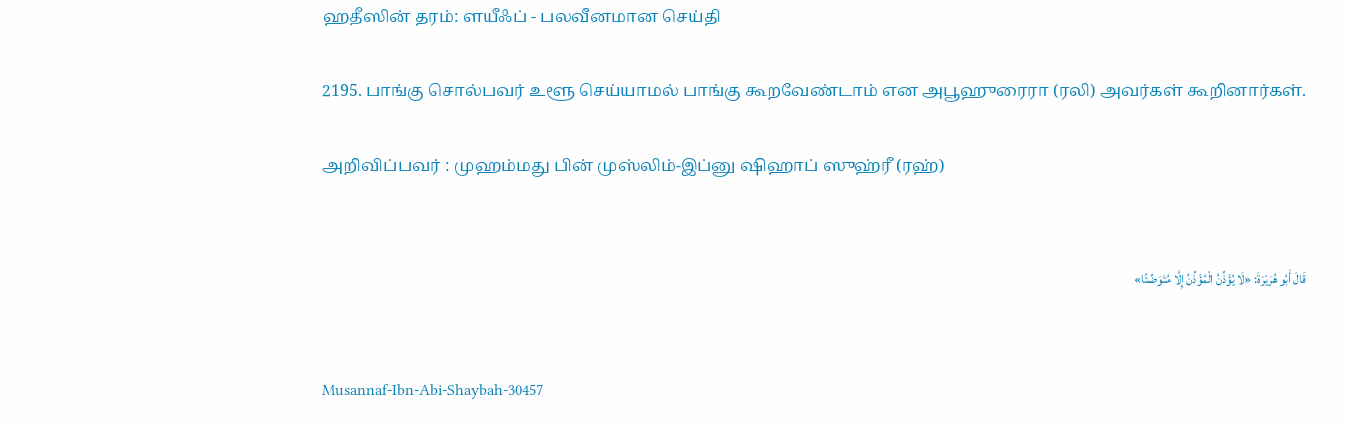ஹதீஸின் தரம்: ளயீஃப் - பலவீனமான செய்தி

2195. பாங்கு சொல்பவர் உளூ செய்யாமல் பாங்கு கூறவேண்டாம் என அபூஹுரைரா (ரலி) அவர்கள் கூறினார்கள்.

அறிவிப்பவர் : முஹம்மது பின் முஸ்லிம்-இப்னு ஷிஹாப் ஸுஹ்ரீ (ரஹ்)


قَالَ أَبُو هُرَيْرَةَ: «لَا يُؤَذِّنُ الْمُؤَذِّنُ إِلَّا مُتَوَضِّئًا»


Musannaf-Ibn-Abi-Shaybah-30457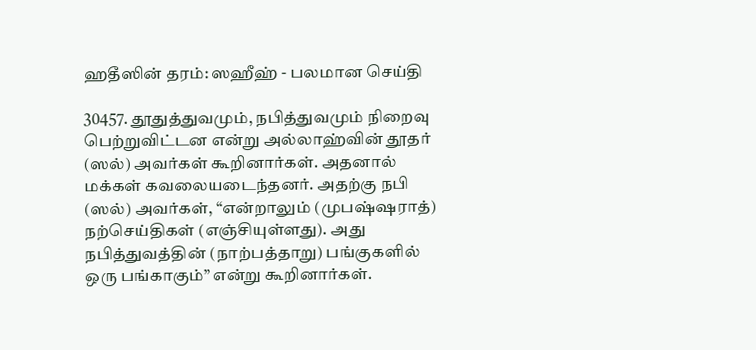ஹதீஸின் தரம்: ஸஹீஹ் - பலமான செய்தி

30457. தூதுத்துவமும், நபித்துவமும் நிறைவு பெற்றுவிட்டன என்று அல்லாஹ்வின் தூதர் (ஸல்) அவர்கள் கூறினார்கள். அதனால் மக்கள் கவலையடைந்தனர். அதற்கு நபி (ஸல்) அவர்கள், “என்றாலும் (முபஷ்ஷராத்) நற்செய்திகள் (எஞ்சியுள்ளது). அது நபித்துவத்தின் (நாற்பத்தாறு) பங்குகளில் ஒரு பங்காகும்” என்று கூறினார்கள்.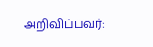அறிவிப்பவர்: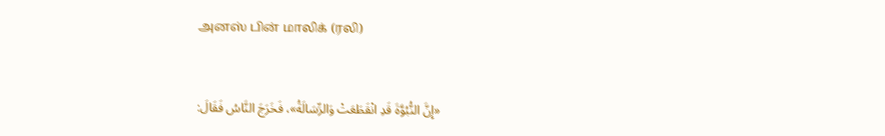அனஸ் பின் மாலிக் (ரலி)


«إِنَّ النُّبُوَّةَ قَدِ انْقَطَعَتْ وَالرِّسَالَةُ»، فَخَرَجَ النَّاسُ فَقَالَ: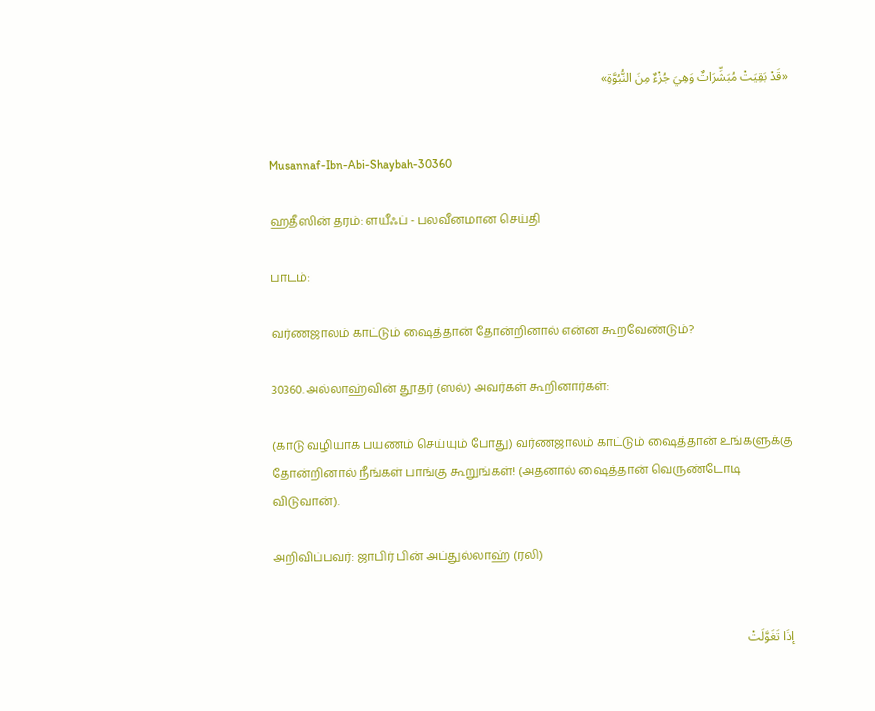«قَدْ بَقِيَتْ مُبَشِّرَاتٌ وَهِيَ جُزْءٌ مِنَ النُّبُوَّةِ»


Musannaf-Ibn-Abi-Shaybah-30360

ஹதீஸின் தரம்: ளயீஃப் - பலவீனமான செய்தி

பாடம்:

வர்ணஜாலம் காட்டும் ஷைத்தான் தோன்றினால் என்ன கூறவேண்டும்?

30360. அல்லாஹ்வின் தூதர் (ஸல்) அவர்கள் கூறினார்கள்:

(காடு வழியாக பயணம் செய்யும் போது) வர்ணஜாலம் காட்டும் ஷைத்தான் உங்களுக்கு தோன்றினால் நீங்கள் பாங்கு கூறுங்கள்! (அதனால் ஷைத்தான் வெருண்டோடி விடுவான்).

அறிவிப்பவர்: ஜாபிர் பின் அப்துல்லாஹ் (ரலி)


إذَا تَغَوَّلَتْ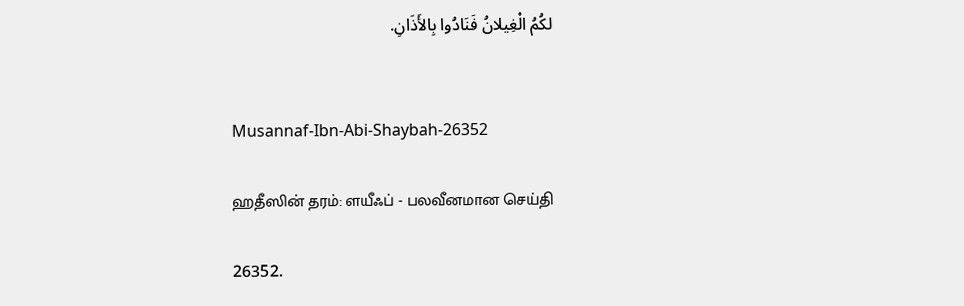لكُمُ الْغِيلانُ فَنَادُوا بِالأَذَانِ.


Musannaf-Ibn-Abi-Shaybah-26352

ஹதீஸின் தரம்: ளயீஃப் - பலவீனமான செய்தி

26352.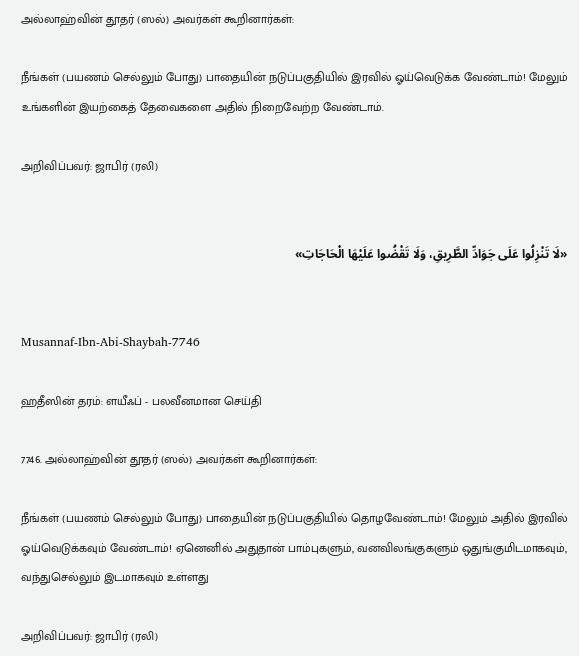அல்லாஹ்வின் தூதர் (ஸல்) அவர்கள் கூறினார்கள்:

நீங்கள் (பயணம் செல்லும் போது) பாதையின் நடுப்பகுதியில் இரவில் ஓய்வெடுக்க வேண்டாம்! மேலும் உங்களின் இயற்கைத் தேவைகளை அதில் நிறைவேற்ற வேண்டாம்.

அறிவிப்பவர்: ஜாபிர் (ரலி)


«لَا تَنْزِلُوا عَلَى جَوَادِّ الطَّرِيقِ، وَلَا تَقْضُوا عَلَيْهَا الْحَاجَاتِ»


Musannaf-Ibn-Abi-Shaybah-7746

ஹதீஸின் தரம்: ளயீஃப் - பலவீனமான செய்தி

7746. அல்லாஹ்வின் தூதர் (ஸல்) அவர்கள் கூறினார்கள்:

நீங்கள் (பயணம் செல்லும் போது) பாதையின் நடுப்பகுதியில் தொழவேண்டாம்! மேலும் அதில் இரவில் ஓய்வெடுக்கவும் வேண்டாம்! ஏனெனில் அதுதான் பாம்புகளும், வனவிலங்குகளும் ஒதுங்குமிடமாகவும், வந்துசெல்லும் இடமாகவும் உள்ளது

அறிவிப்பவர்: ஜாபிர் (ரலி)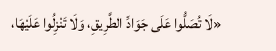«لَا تُصَلُّوا عَلَى جَوَادِّ الطَّرِيقِ، وَلَا تَنْزِلُوا عَلَيْهَا،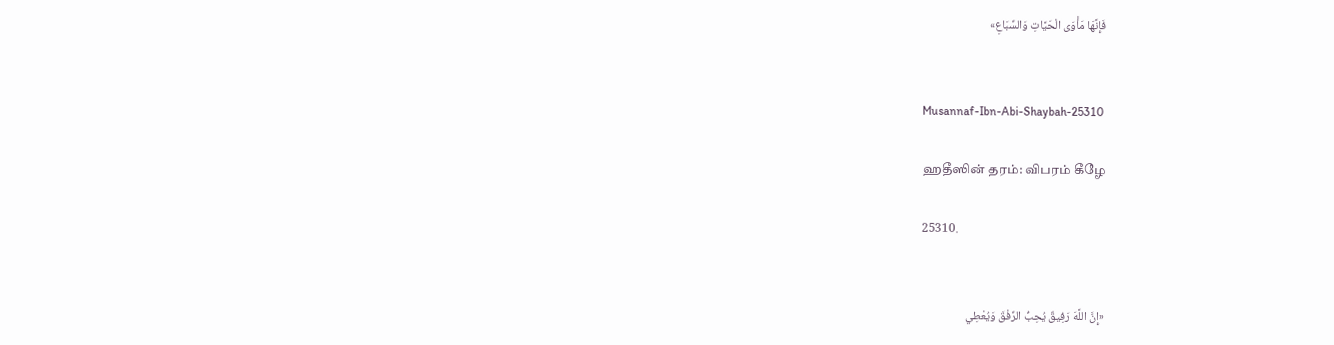فَإِنَّهَا مَأْوَى الْحَيَّاتِ وَالسِّبَاعِ»


Musannaf-Ibn-Abi-Shaybah-25310

ஹதீஸின் தரம்: விபரம் கீழே

25310.


«إِنَّ اللَّهَ رَفِيقٌ يُحِبُّ الرِّفْقَ وَيُعْطِي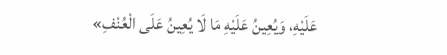عَلَيْهِ، وَيُعِينُ عَلَيْهِ مَا لَا يُعِينُ عَلَى الْعُنْفِ»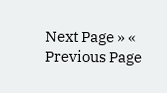Next Page » « Previous Page